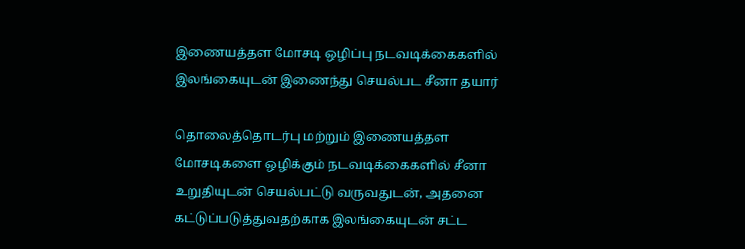இணையத்தள மோசடி ஒழிப்பு நடவடிக்கைகளில் இலங்கையுடன் இணைந்து செயல்பட சீனா தயார்

தொலைத்தொடர்பு மற்றும் இணையத்தள மோசடிகளை ஒழிக்கும் நடவடிக்கைகளில் சீனா உறுதியுடன் செயல்பட்டு வருவதுடன், அதனை கட்டுப்படுத்துவதற்காக இலங்கையுடன் சட்ட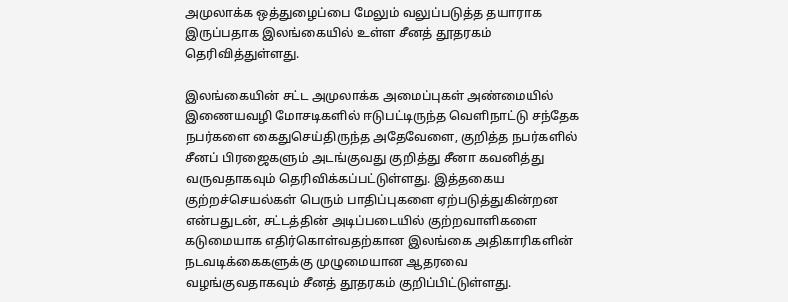அமுலாக்க ஒத்துழைப்பை மேலும் வலுப்படுத்த தயாராக இருப்பதாக இலங்கையில் உள்ள சீனத் தூதரகம் தெரிவித்துள்ளது.

இலங்கையின் சட்ட அமுலாக்க அமைப்புகள் அண்மையில் இணையவழி மோசடிகளில் ஈடுபட்டிருந்த வெளிநாட்டு சந்தேக நபர்களை கைதுசெய்திருந்த அதேவேளை, குறித்த நபர்களில் சீனப் பிரஜைகளும் அடங்குவது குறித்து சீனா கவனித்து வருவதாகவும் தெரிவிக்கப்பட்டுள்ளது. இத்தகைய குற்றச்செயல்கள் பெரும் பாதிப்புகளை ஏற்படுத்துகின்றன என்பதுடன், சட்டத்தின் அடிப்படையில் குற்றவாளிகளை கடுமையாக எதிர்கொள்வதற்கான இலங்கை அதிகாரிகளின் நடவடிக்கைகளுக்கு முழுமையான ஆதரவை வழங்குவதாகவும் சீனத் தூதரகம் குறிப்பிட்டுள்ளது.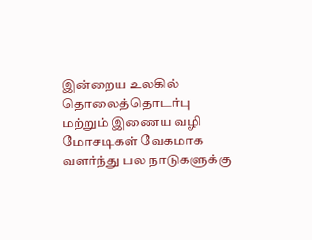இன்றைய உலகில் தொலைத்தொடர்பு மற்றும் இணைய வழி மோசடிகள் வேகமாக வளர்ந்து பல நாடுகளுக்கு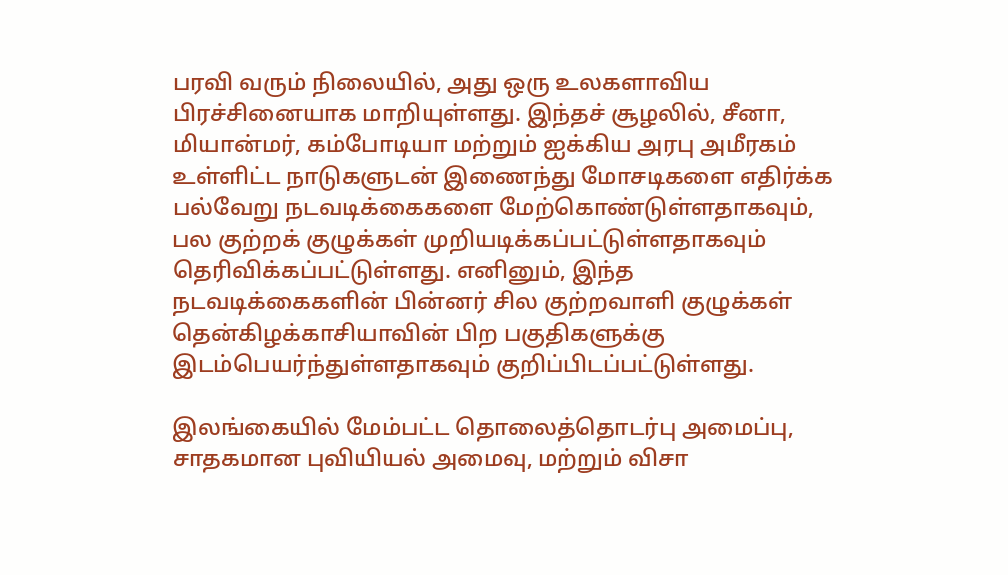பரவி வரும் நிலையில், அது ஒரு உலகளாவிய பிரச்சினையாக மாறியுள்ளது. இந்தச் சூழலில், சீனா, மியான்மர், கம்போடியா மற்றும் ஐக்கிய அரபு அமீரகம் உள்ளிட்ட நாடுகளுடன் இணைந்து மோசடிகளை எதிர்க்க பல்வேறு நடவடிக்கைகளை மேற்கொண்டுள்ளதாகவும், பல குற்றக் குழுக்கள் முறியடிக்கப்பட்டுள்ளதாகவும் தெரிவிக்கப்பட்டுள்ளது. எனினும், இந்த நடவடிக்கைகளின் பின்னர் சில குற்றவாளி குழுக்கள் தென்கிழக்காசியாவின் பிற பகுதிகளுக்கு இடம்பெயர்ந்துள்ளதாகவும் குறிப்பிடப்பட்டுள்ளது.

இலங்கையில் மேம்பட்ட தொலைத்தொடர்பு அமைப்பு, சாதகமான புவியியல் அமைவு, மற்றும் விசா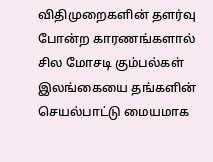விதிமுறைகளின் தளர்வு போன்ற காரணங்களால் சில மோசடி கும்பல்கள் இலங்கையை தங்களின் செயல்பாட்டு மையமாக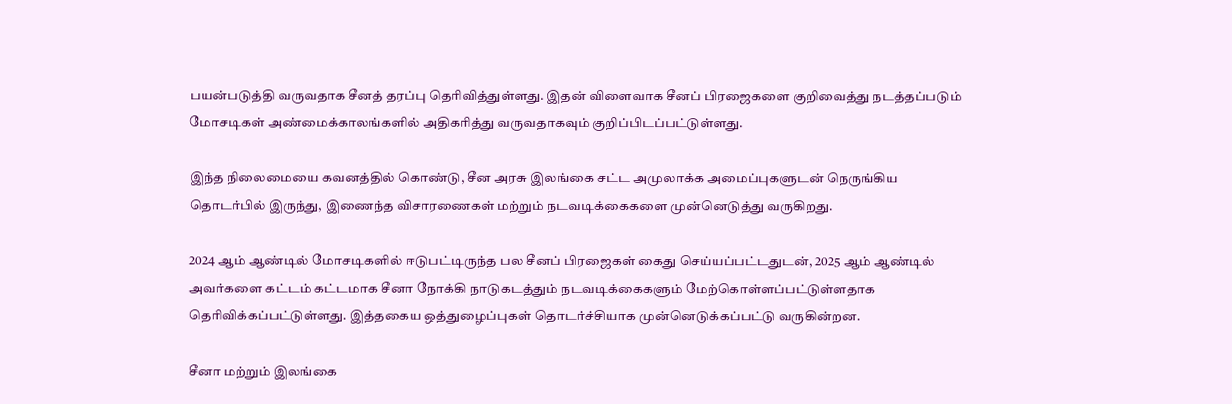பயன்படுத்தி வருவதாக சீனத் தரப்பு தெரிவித்துள்ளது. இதன் விளைவாக சீனப் பிரஜைகளை குறிவைத்து நடத்தப்படும் மோசடிகள் அண்மைக்காலங்களில் அதிகரித்து வருவதாகவும் குறிப்பிடப்பட்டுள்ளது.

இந்த நிலைமையை கவனத்தில் கொண்டு, சீன அரசு இலங்கை சட்ட அமுலாக்க அமைப்புகளுடன் நெருங்கிய தொடர்பில் இருந்து, இணைந்த விசாரணைகள் மற்றும் நடவடிக்கைகளை முன்னெடுத்து வருகிறது.

2024 ஆம் ஆண்டில் மோசடிகளில் ஈடுபட்டிருந்த பல சீனப் பிரஜைகள் கைது செய்யப்பட்டதுடன், 2025 ஆம் ஆண்டில் அவர்களை கட்டம் கட்டமாக சீனா நோக்கி நாடுகடத்தும் நடவடிக்கைகளும் மேற்கொள்ளப்பட்டுள்ளதாக தெரிவிக்கப்பட்டுள்ளது. இத்தகைய ஒத்துழைப்புகள் தொடர்ச்சியாக முன்னெடுக்கப்பட்டு வருகின்றன.

சீனா மற்றும் இலங்கை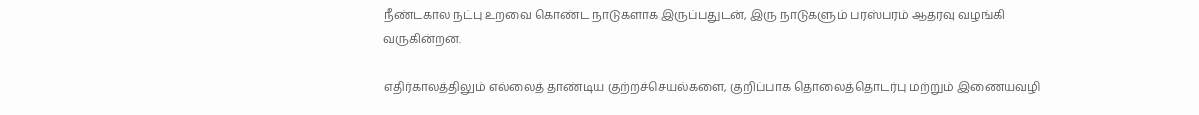நீண்டகால நட்பு உறவை கொண்ட நாடுகளாக இருப்பதுடன், இரு நாடுகளும் பரஸ்பரம் ஆதரவு வழங்கி வருகின்றன.

எதிர்காலத்திலும் எல்லைத் தாண்டிய குற்றச்செயல்களை, குறிப்பாக தொலைத்தொடர்பு மற்றும் இணையவழி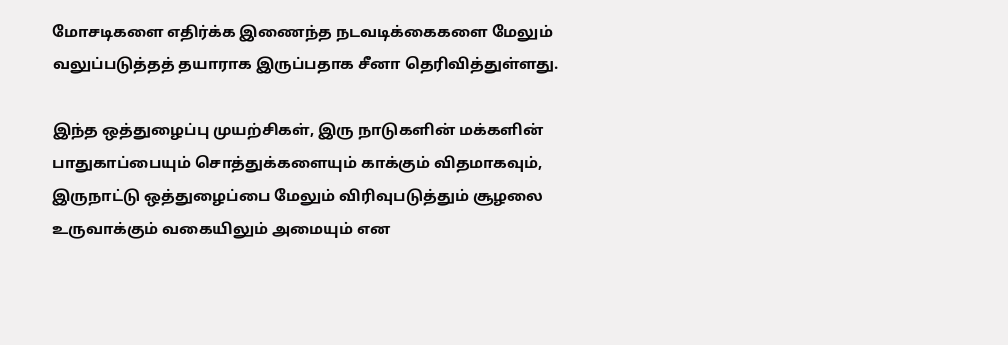மோசடிகளை எதிர்க்க இணைந்த நடவடிக்கைகளை மேலும் வலுப்படுத்தத் தயாராக இருப்பதாக சீனா தெரிவித்துள்ளது.

இந்த ஒத்துழைப்பு முயற்சிகள், இரு நாடுகளின் மக்களின் பாதுகாப்பையும் சொத்துக்களையும் காக்கும் விதமாகவும், இருநாட்டு ஒத்துழைப்பை மேலும் விரிவுபடுத்தும் சூழலை உருவாக்கும் வகையிலும் அமையும் என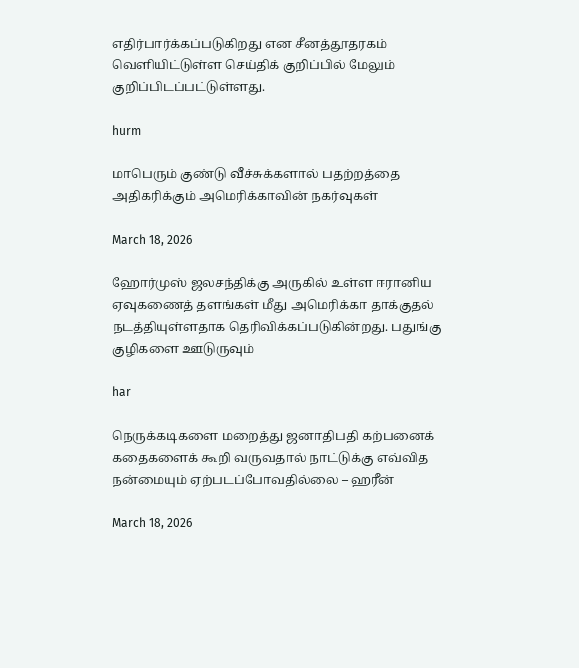எதிர்பார்க்கப்படுகிறது என சீனத்தூதரகம் வெளியிட்டுள்ள செய்திக் குறிப்பில் மேலும் குறிப்பிடப்பட்டுள்ளது.

hurm

மாபெரும் குண்டு வீச்சுக்களால் பதற்றத்தை அதிகரிக்கும் அமெரிக்காவின் நகர்வுகள்

March 18, 2026

ஹோர்முஸ் ஜலசந்திக்கு அருகில் உள்ள ஈரானிய ஏவுகணைத் தளங்கள் மீது அமெரிக்கா தாக்குதல் நடத்தியுள்ளதாக தெரிவிக்கப்படுகின்றது. பதுங்கு குழிகளை ஊடுருவும்

har

நெருக்கடிகளை மறைத்து ஜனாதிபதி கற்பனைக் கதைகளைக் கூறி வருவதால் நாட்டுக்கு எவ்வித நன்மையும் ஏற்படப்போவதில்லை – ஹரீன்

March 18, 2026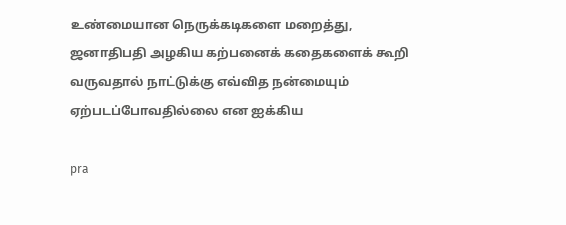உண்மையான நெருக்கடிகளை மறைத்து, ஜனாதிபதி அழகிய கற்பனைக் கதைகளைக் கூறி வருவதால் நாட்டுக்கு எவ்வித நன்மையும் ஏற்படப்போவதில்லை என ஐக்கிய

pra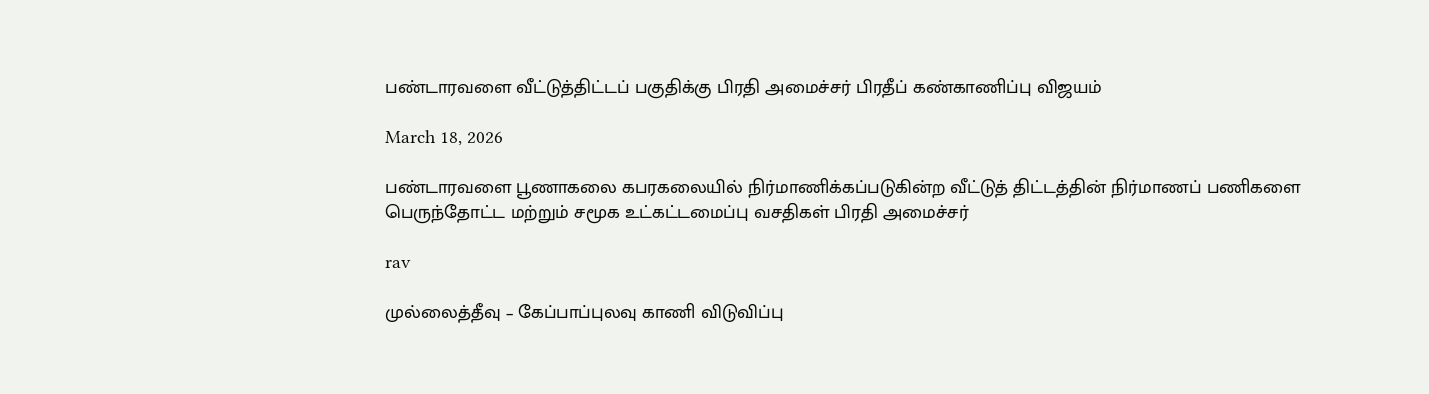பண்டாரவளை வீட்டுத்திட்டப் பகுதிக்கு பிரதி அமைச்சர் பிரதீப் கண்காணிப்பு விஜயம்

March 18, 2026

பண்டாரவளை பூணாகலை கபரகலையில் நிர்மாணிக்கப்படுகின்ற வீட்டுத் திட்டத்தின் நிர்மாணப் பணிகளை பெருந்தோட்ட மற்றும் சமூக உட்கட்டமைப்பு வசதிகள் பிரதி அமைச்சர்

rav

முல்லைத்தீவு – கேப்பாப்புலவு காணி விடுவிப்பு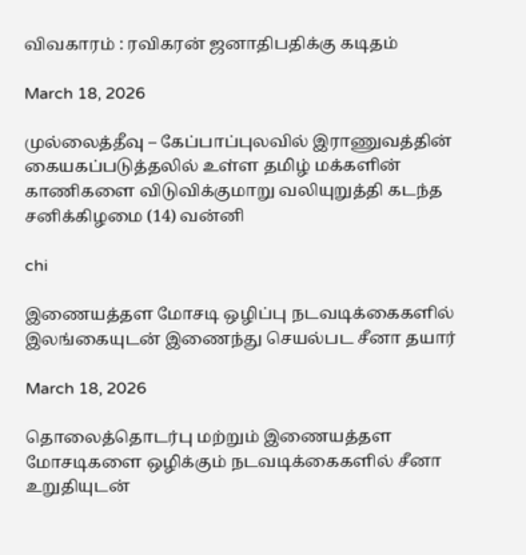விவகாரம் : ரவிகரன் ஜனாதிபதிக்கு கடிதம்

March 18, 2026

முல்லைத்தீவு – கேப்பாப்புலவில் இராணுவத்தின் கையகப்படுத்தலில் உள்ள தமிழ் மக்களின் காணிகளை விடுவிக்குமாறு வலியுறுத்தி கடந்த சனிக்கிழமை (14) வன்னி

chi

இணையத்தள மோசடி ஒழிப்பு நடவடிக்கைகளில் இலங்கையுடன் இணைந்து செயல்பட சீனா தயார்

March 18, 2026

தொலைத்தொடர்பு மற்றும் இணையத்தள மோசடிகளை ஒழிக்கும் நடவடிக்கைகளில் சீனா உறுதியுடன்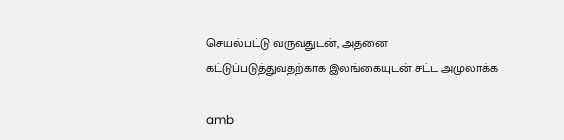செயல்பட்டு வருவதுடன், அதனை கட்டுப்படுத்துவதற்காக இலங்கையுடன் சட்ட அமுலாக்க

amb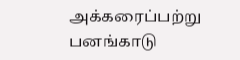அக்கரைப்பற்று பனங்காடு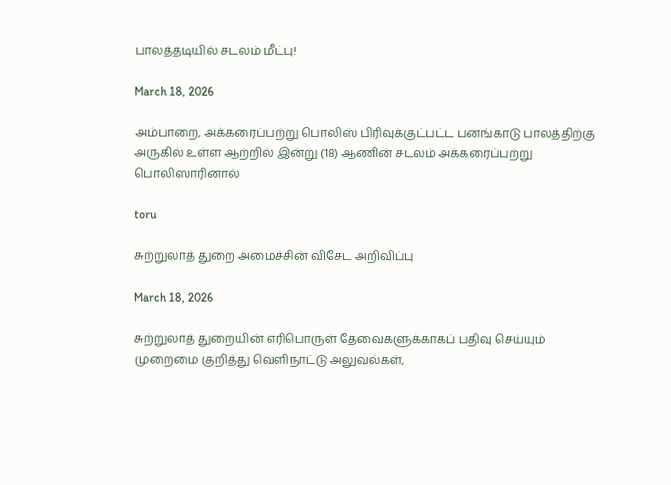பாலத்தடியில் சடலம் மீட்பு!

March 18, 2026

அம்பாறை, அக்கரைப்பற்று பொலிஸ் பிரிவுக்குட்பட்ட பனங்காடு பாலத்திற்கு அருகில் உள்ள ஆற்றில் இன்று (18) ஆணின் சடலம் அக்கரைப்பற்று பொலிஸாரினால்

toru

சுற்றுலாத் துறை அமைச்சின் விசேட அறிவிப்பு

March 18, 2026

சுற்றுலாத் துறையின் எரிபொருள் தேவைகளுக்காகப் பதிவு செய்யும் முறைமை குறித்து வெளிநாட்டு அலுவல்கள்,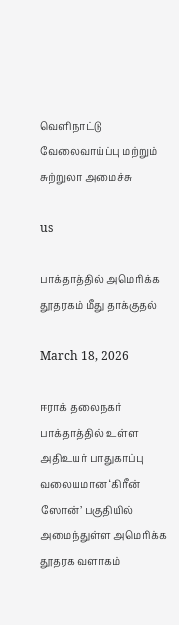வெளிநாட்டு வேலைவாய்ப்பு மற்றும் சுற்றுலா அமைச்சு

us

பாக்தாத்தில் அமெரிக்க தூதரகம் மீது தாக்குதல்

March 18, 2026

ஈராக் தலைநகர் பாக்தாத்தில் உள்ள அதிஉயர் பாதுகாப்பு வலையமான ‘கிரீன் ஸோன்’ பகுதியில் அமைந்துள்ள அமெரிக்க தூதரக வளாகம்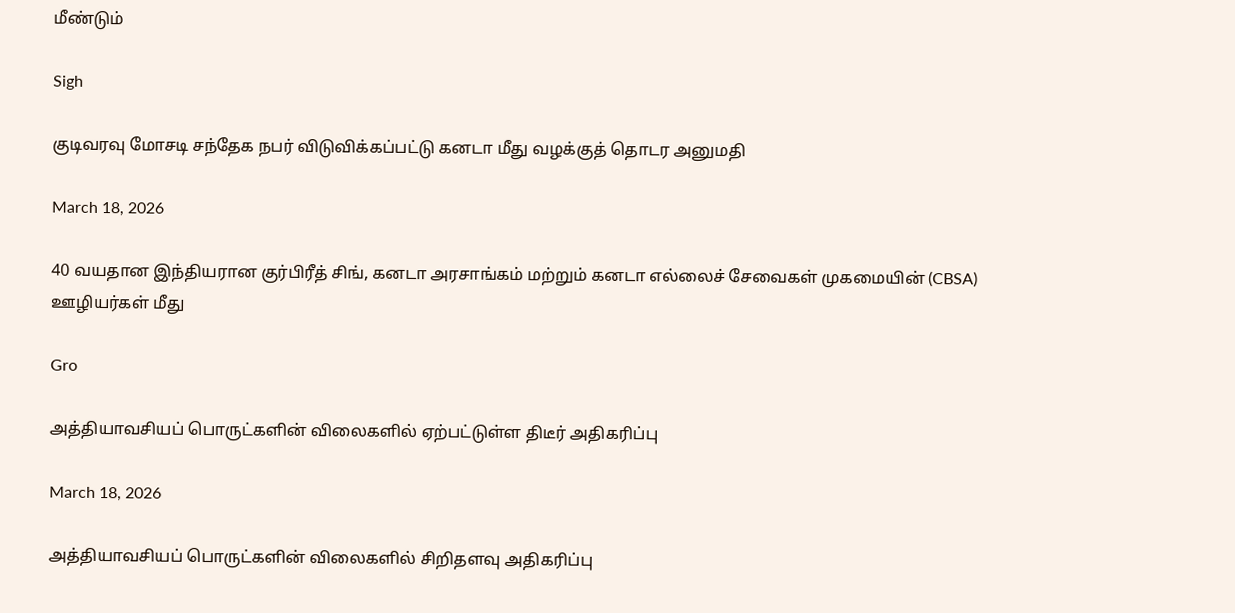மீண்டும்

Sigh

குடிவரவு மோசடி சந்தேக நபர் விடுவிக்கப்பட்டு கனடா மீது வழக்குத் தொடர அனுமதி

March 18, 2026

40 வயதான இந்தியரான குர்பிரீத் சிங், கனடா அரசாங்கம் மற்றும் கனடா எல்லைச் சேவைகள் முகமையின் (CBSA) ஊழியர்கள் மீது

Gro

அத்தியாவசியப் பொருட்களின் விலைகளில் ஏற்பட்டுள்ள திடீர் அதிகரிப்பு

March 18, 2026

அத்தியாவசியப் பொருட்களின் விலைகளில் சிறிதளவு அதிகரிப்பு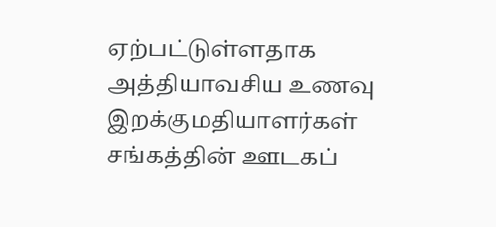ஏற்பட்டுள்ளதாக அத்தியாவசிய உணவு இறக்குமதியாளர்கள் சங்கத்தின் ஊடகப்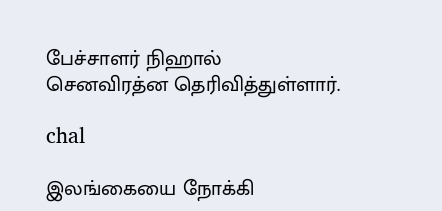பேச்சாளர் நிஹால் செனவிரத்ன தெரிவித்துள்ளார்.

chal

இலங்கையை நோக்கி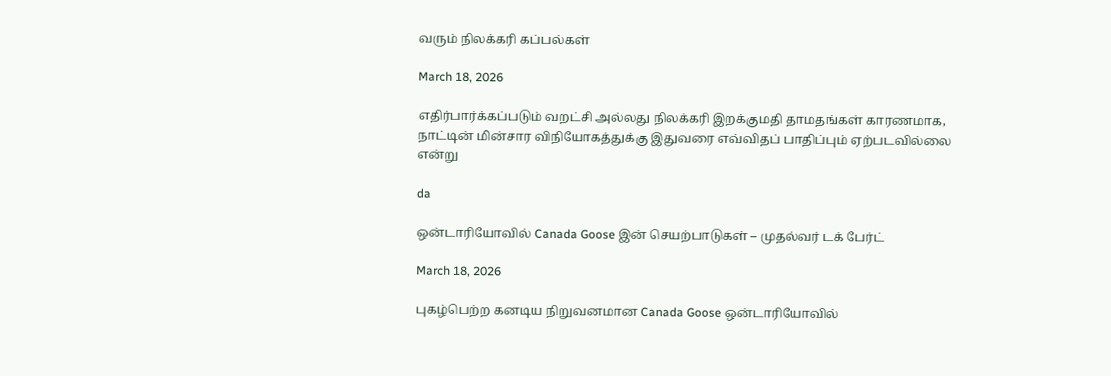வரும் நிலக்கரி கப்பல்கள்

March 18, 2026

எதிர்பார்க்கப்படும் வறட்சி அல்லது நிலக்கரி இறக்குமதி தாமதங்கள் காரணமாக, நாட்டின் மின்சார விநியோகத்துக்கு இதுவரை எவ்விதப் பாதிப்பும் ஏற்படவில்லை என்று

da

ஒன்டாரியோவில் Canada Goose இன் செயற்பாடுகள் – முதல்வர் டக் பேர்ட்

March 18, 2026

புகழ்பெற்ற கனடிய நிறுவனமான Canada Goose ஒன்டாரியோவில்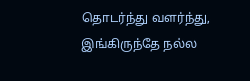தொடர்ந்து வளர்ந்து, இங்கிருந்தே நல்ல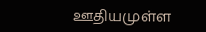ஊதியமுள்ள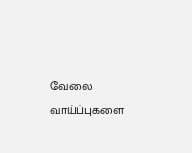வேலை வாய்ப்புகளை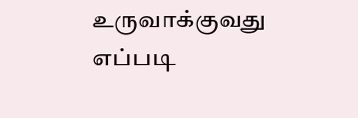உருவாக்குவது எப்படி